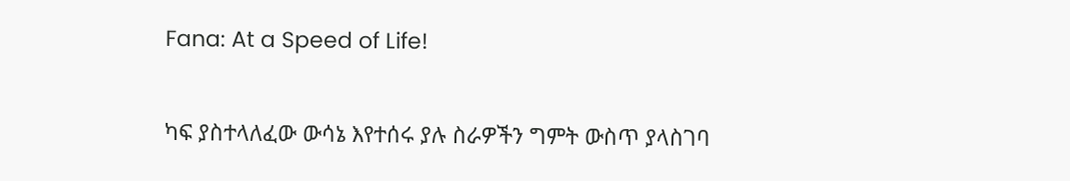Fana: At a Speed of Life!

ካፍ ያስተላለፈው ውሳኔ እየተሰሩ ያሉ ስራዎችን ግምት ውስጥ ያላስገባ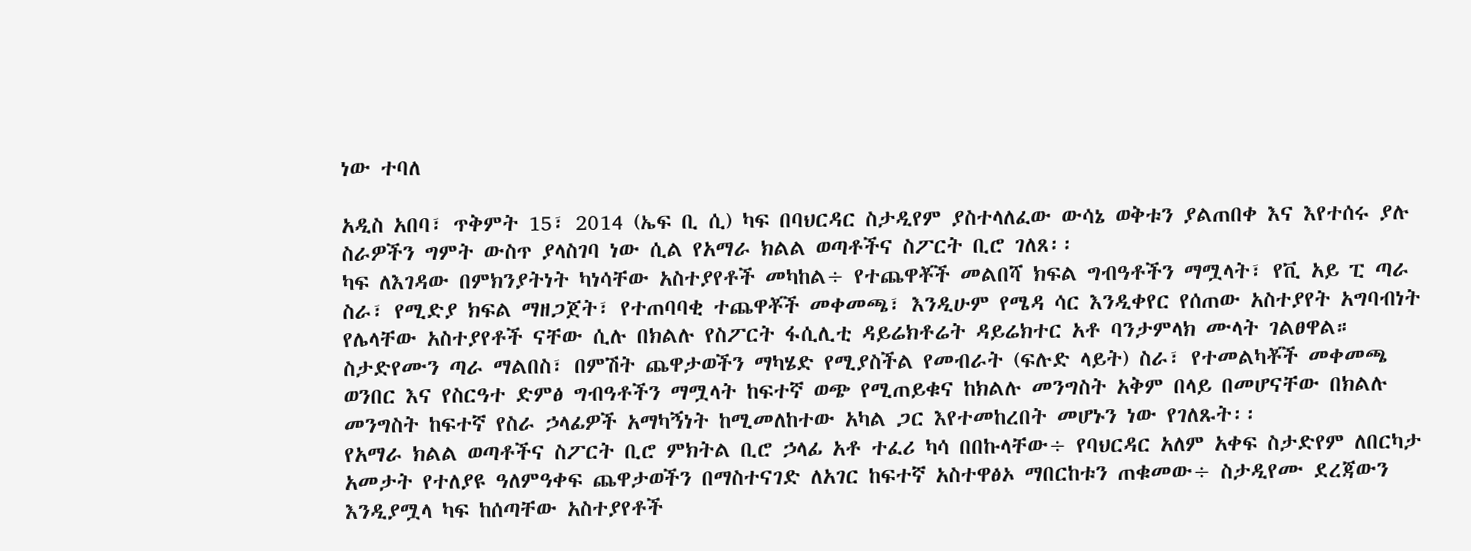ነው ተባለ

አዲስ አበባ፣ ጥቅምት 15፣ 2014 (ኤፍ ቢ ሲ) ካፍ በባህርዳር ስታዲየም ያስተላለፈው ውሳኔ ወቅቱን ያልጠበቀ እና እየተሰሩ ያሉ ስራዎችን ግምት ውስጥ ያላስገባ ነው ሲል የአማራ ክልል ወጣቶችና ስፖርት ቢሮ ገለጸ፡፡
ካፍ ለእገዳው በምክንያትነት ካነሳቸው አስተያየቶች መካከል÷ የተጨዋቾች መልበሻ ክፍል ግብዓቶችን ማሟላት፣ የቪ አይ ፒ ጣራ ስራ፣ የሚድያ ክፍል ማዘጋጀት፣ የተጠባባቂ ተጨዋቾች መቀመጫ፣ እንዲሁም የሜዳ ሳር እንዲቀየር የሰጠው አስተያየት አግባብነት የሌላቸው አስተያየቶች ናቸው ሲሉ በክልሉ የስፖርት ፋሲሊቲ ዳይሬክቶሬት ዳይሬክተር አቶ ባንታምላክ ሙላት ገልፀዋል።
ስታድየሙን ጣራ ማልበስ፣ በምሽት ጨዋታወችን ማካሄድ የሚያስችል የመብራት (ፍሉድ ላይት) ስራ፣ የተመልካቾች መቀመጫ ወንበር እና የስርዓተ ድምፅ ግብዓቶችን ማሟላት ከፍተኛ ወጭ የሚጠይቁና ከክልሉ መንግስት አቅም በላይ በመሆናቸው በክልሉ መንግስት ከፍተኛ የስራ ኃላፊዎች አማካኝነት ከሚመለከተው አካል ጋር እየተመከረበት መሆኑን ነው የገለጹት፡፡
የአማራ ክልል ወጣቶችና ስፖርት ቢሮ ምክትል ቢሮ ኃላፊ አቶ ተፈሪ ካሳ በበኩላቸው÷ የባህርዳር አለም አቀፍ ስታድየም ለበርካታ አመታት የተለያዩ ዓለምዓቀፍ ጨዋታወችን በማስተናገድ ለአገር ከፍተኛ አስተዋፅኦ ማበርከቱን ጠቁመው÷ ስታዲየሙ ደረጃውን እንዲያሟላ ካፍ ከሰጣቸው አስተያየቶች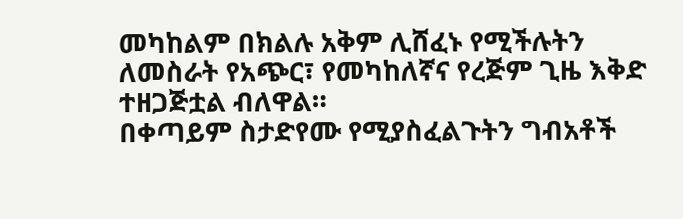መካከልም በክልሉ አቅም ሊሸፈኑ የሚችሉትን ለመስራት የአጭር፣ የመካከለኛና የረጅም ጊዜ እቅድ ተዘጋጅቷል ብለዋል።
በቀጣይም ስታድየሙ የሚያስፈልጉትን ግብአቶች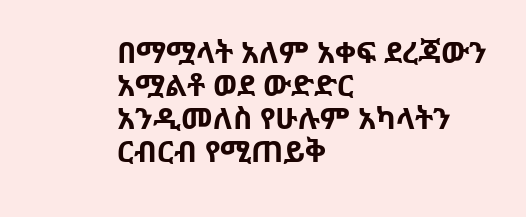በማሟላት አለም አቀፍ ደረጃውን አሟልቶ ወደ ውድድር አንዲመለስ የሁሉም አካላትን ርብርብ የሚጠይቅ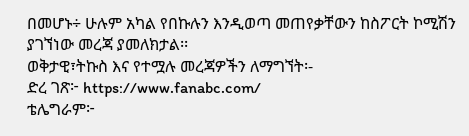በመሆኑ÷ ሁሉም አካል የበኩሉን እንዲወጣ መጠየቃቸውን ከስፖርት ኮሚሽን ያገኘነው መረጃ ያመለክታል፡፡
ወቅታዊ፣ትኩስ እና የተሟሉ መረጃዎችን ለማግኘት፡-
ድረ ገጽ፦ https://www.fanabc.com/
ቴሌግራም፦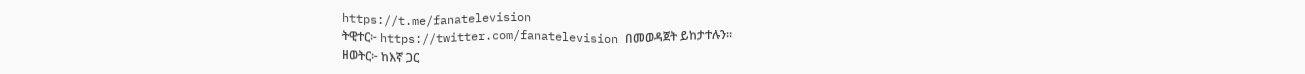https://t.me/fanatelevision
ትዊተር፦ https://twitter.com/fanatelevision በመወዳጀት ይከታተሉን፡፡
ዘወትር፦ ከእኛ ጋር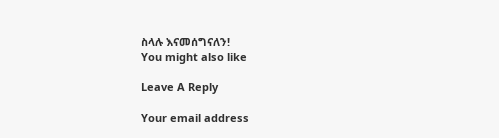ስላሉ እናመሰግናለን!
You might also like

Leave A Reply

Your email address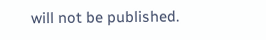will not be published.